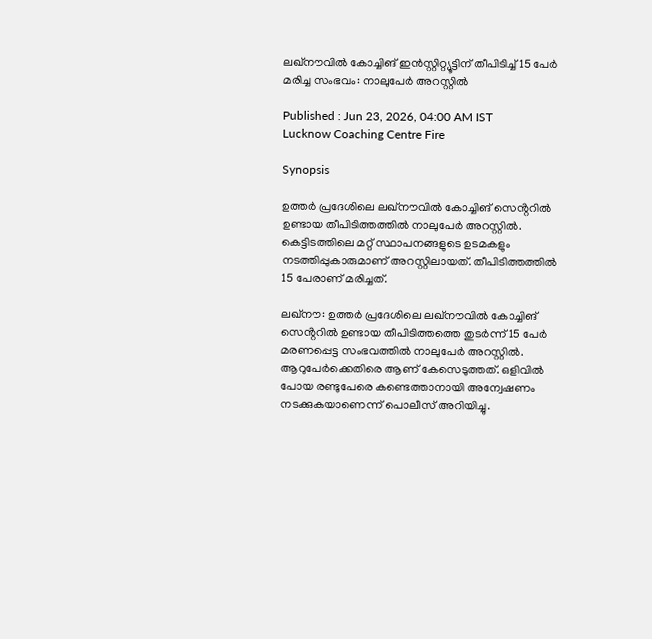ലഖ്നൗവിൽ കോച്ചിങ് ഇൻസ്റ്റിറ്റ്യൂട്ടിന് തീപിടിച്ച് 15 പേർ മരിച്ച സംഭവം: നാലുപേർ അറസ്റ്റിൽ

Published : Jun 23, 2026, 04:00 AM IST
Lucknow Coaching Centre Fire

Synopsis

ഉത്തർ പ്രദേശിലെ ലഖ്നൗവിൽ കോച്ചിങ് സെൻ്ററിൽ ഉണ്ടായ തീപിടിത്തത്തിൽ നാലുപേർ അറസ്റ്റിൽ. കെട്ടിടത്തിലെ മറ്റ് സ്ഥാപനങ്ങളുടെ ഉടമകളും നടത്തിപ്പുകാരുമാണ് അറസ്റ്റിലായത്. തീപിടിത്തത്തിൽ 15 പേരാണ് മരിച്ചത്.

ലഖ്നൗ: ഉത്തർ പ്രദേശിലെ ലഖ്നൗവിൽ കോച്ചിങ് സെൻ്ററിൽ ഉണ്ടായ തീപിടിത്തത്തെ തുട‍ർന്ന് 15 പേ‍‍ർ മരണപ്പെട്ട സംഭവത്തിൽ നാലുപേർ അറസ്റ്റിൽ. ആറുപേർക്കെതിരെ ആണ് കേസെടുത്തത്. ഒളിവിൽ പോയ രണ്ടുപേരെ കണ്ടെത്താനായി അന്വേഷണം നടക്കുകയാണെന്ന് പൊലീസ് അറിയിച്ചു.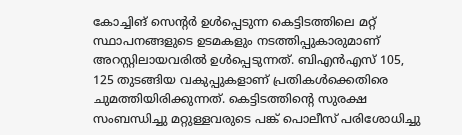കോച്ചിങ് സെൻ്റർ ഉൾപ്പെടുന്ന കെട്ടിടത്തിലെ മറ്റ് സ്ഥാപനങ്ങളുടെ ഉടമകളും നടത്തിപ്പുകാരുമാണ് അറസ്റ്റിലായവരിൽ ഉൾപ്പെടുന്നത്. ബിഎൻഎസ് 105, 125 തുടങ്ങിയ വകുപ്പുകളാണ് പ്രതികൾക്കെതിരെ ചുമത്തിയിരിക്കുന്നത്. കെട്ടിടത്തിൻ്റെ സുരക്ഷ സംബന്ധിച്ചു മറ്റുള്ളവരുടെ പങ്ക് പൊലീസ് പരിശോധിച്ചു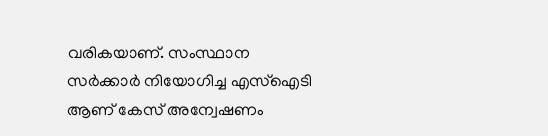വരികയാണ്. സംസ്ഥാന സർക്കാർ നിയോഗിച്ച എസ്ഐടി ആണ് കേസ് അന്വേഷണം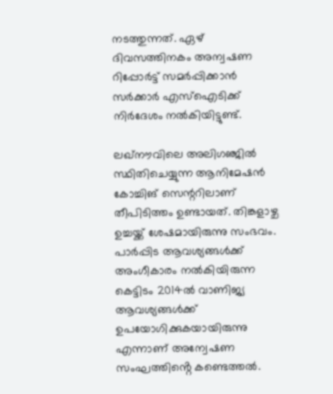നടത്തുന്നത്. ഏഴ് ദിവസത്തിനകം അന്വഷണ റിപ്പോർട്ട് സമർപ്പിക്കാൻ സർക്കാർ എസ്ഐടിക്ക് നിർദേശം നൽകിയിട്ടുണ്ട്.

ലഖ്നൗവിലെ അലിഗഞ്ജിൽ സ്ഥിതിചെയ്യുന്ന ആനിമേഷൻ കോച്ചിങ് സെന്ററിലാണ് തീപിടിത്തം ഉണ്ടായത്. തിങ്കളാഴ്ച ഉച്ചയ്ക്ക് ശേഷമായിരുന്നു സംഭവം. പാ‍‍ർപ്പിട ആവശ്യങ്ങൾക്ക് അംഗീകാരം നൽകിയിരുന്ന കെട്ടിടം 2014ൽ വാണിജ്യ ആവശ്യങ്ങൾക്ക് ഉപയോഗിക്കുകയായിരുന്നു എന്നാണ് അന്വേഷണ സംഘത്തിൻ്റെ കണ്ടെത്തൽ.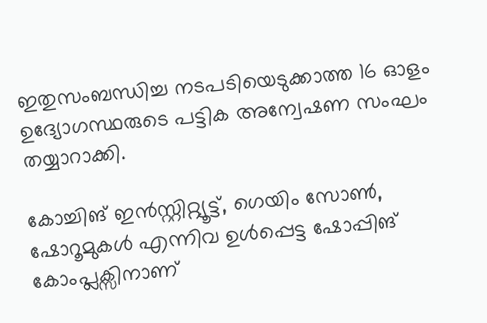ഇതുസംബന്ധിച്ച നടപടിയെടുക്കാത്ത 16 ഓളം ഉദ്യോഗസ്ഥരുടെ പട്ടിക അന്വേഷണ സംഘം തയ്യാറാക്കി.

കോച്ചിങ് ഇൻസ്റ്റിറ്റ്യൂട്ട്, ഗെയിം സോൺ, ഷോറൂമുകൾ എന്നിവ ഉൾപ്പെട്ട ഷോപ്പിങ് കോംപ്ലക്സിനാണ്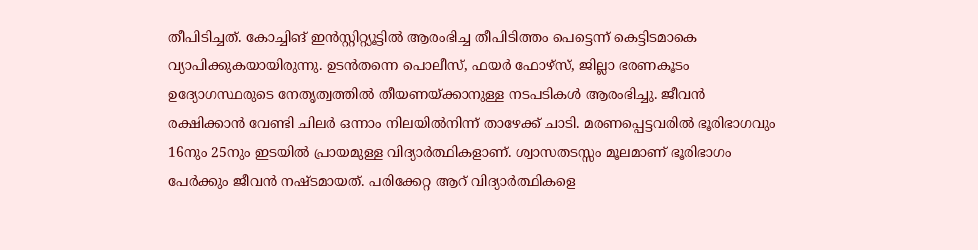തീപിടിച്ചത്. കോച്ചിങ് ഇൻസ്റ്റിറ്റ്യൂട്ടിൽ ആരംഭിച്ച തീപിടിത്തം പെട്ടെന്ന് കെട്ടിടമാകെ വ്യാപിക്കുകയായിരുന്നു. ഉടൻതന്നെ പൊലീസ്, ഫയർ ഫോഴ്സ്, ജില്ലാ ഭരണകൂടം ഉദ്യോഗസ്ഥരുടെ നേതൃത്വത്തിൽ തീയണയ്ക്കാനുള്ള നടപടികൾ ആരംഭിച്ചു. ജീവൻ രക്ഷിക്കാൻ വേണ്ടി ചില‍ർ ഒന്നാം നിലയിൽനിന്ന് താഴേക്ക് ചാടി. മരണപ്പെട്ടവരിൽ ഭൂരിഭാഗവും 16നും 25നും ഇടയിൽ പ്രായമുള്ള വിദ്യാ‍ർത്ഥികളാണ്. ശ്വാസതടസ്സം മൂലമാണ് ഭൂരിഭാഗം പേർക്കും ജീവൻ നഷ്ടമായത്. പരിക്കേറ്റ ആറ് വിദ്യാ‍ർത്ഥികളെ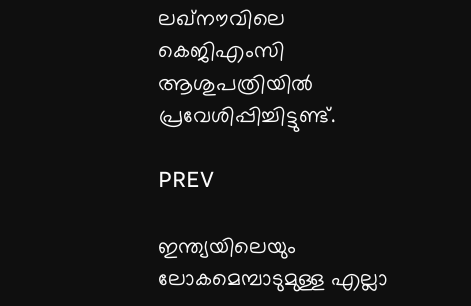ലഖ്നൗവിലെ കെജിഎംസി ആശുപത്രിയിൽ പ്രവേശിപ്പിച്ചിട്ടുണ്ട്.

PREV

ഇന്ത്യയിലെയും ലോകമെമ്പാടുമുള്ള എല്ലാ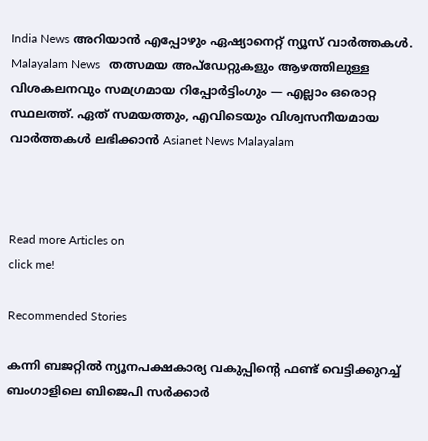India News അറിയാൻ എപ്പോഴും ഏഷ്യാനെറ്റ് ന്യൂസ് വാർത്തകൾ. Malayalam News   തത്സമയ അപ്‌ഡേറ്റുകളും ആഴത്തിലുള്ള വിശകലനവും സമഗ്രമായ റിപ്പോർട്ടിംഗും — എല്ലാം ഒരൊറ്റ സ്ഥലത്ത്. ഏത് സമയത്തും, എവിടെയും വിശ്വസനീയമായ വാർത്തകൾ ലഭിക്കാൻ Asianet News Malayalam



Read more Articles on
click me!

Recommended Stories

കന്നി ബജറ്റിൽ ന്യൂനപക്ഷകാര്യ വകുപ്പിൻ്റെ ഫണ്ട് വെട്ടിക്കുറച്ച് ബംഗാളിലെ ബിജെപി സർക്കാർ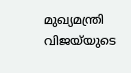മുഖ്യമന്ത്രി വിജയ്‍യുടെ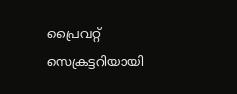പ്രൈവറ്റ് സെക്രട്ടറിയായി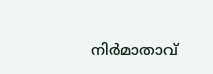നിർമാതാവ്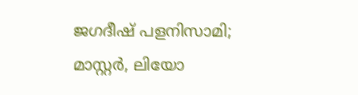ജഗദീഷ് പളനിസാമി; മാസ്റ്റർ, ലിയോ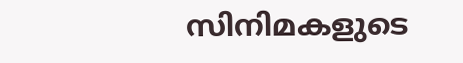സിനിമകളുടെ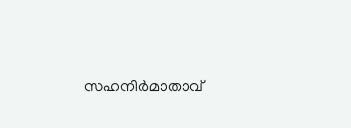സഹനിർമാതാവ്